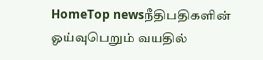HomeTop newsநீதிபதிகளின் ஓய்வுபெறும் வயதில்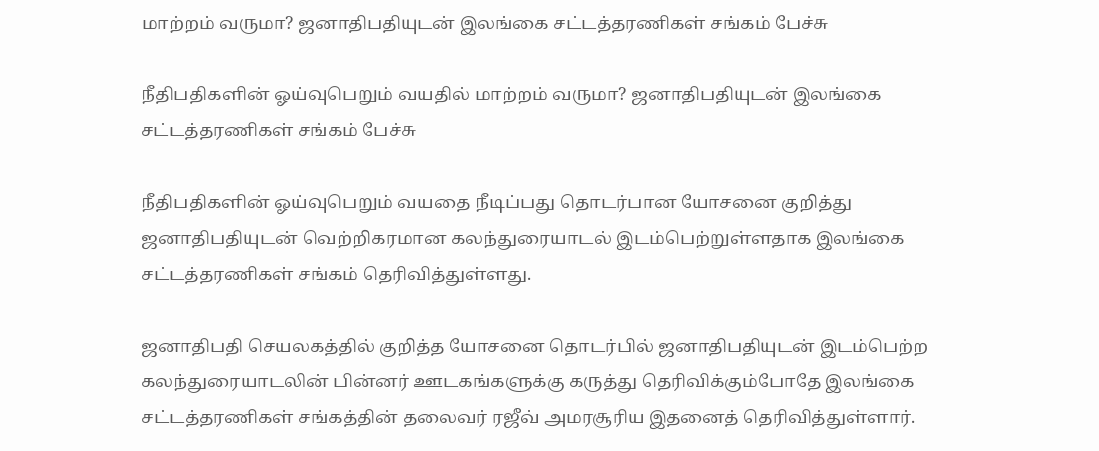மாற்றம் வருமா? ஜனாதிபதியுடன் இலங்கை சட்டத்தரணிகள் சங்கம் பேச்சு

நீதிபதிகளின் ஓய்வுபெறும் வயதில் மாற்றம் வருமா? ஜனாதிபதியுடன் இலங்கை சட்டத்தரணிகள் சங்கம் பேச்சு

நீதிபதிகளின் ஓய்வுபெறும் வயதை நீடிப்பது தொடர்பான யோசனை குறித்து ஜனாதிபதியுடன் வெற்றிகரமான கலந்துரையாடல் இடம்பெற்றுள்ளதாக இலங்கை சட்டத்தரணிகள் சங்கம் தெரிவித்துள்ளது.

ஜனாதிபதி செயலகத்தில் குறித்த யோசனை தொடர்பில் ஜனாதிபதியுடன் இடம்பெற்ற கலந்துரையாடலின் பின்னர் ஊடகங்களுக்கு கருத்து தெரிவிக்கும்போதே இலங்கை சட்டத்தரணிகள் சங்கத்தின் தலைவர் ரஜீவ் அமரசூரிய இதனைத் தெரிவித்துள்ளார்.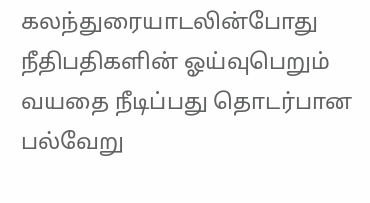கலந்துரையாடலின்போது நீதிபதிகளின் ஓய்வுபெறும் வயதை நீடிப்பது தொடர்பான பல்வேறு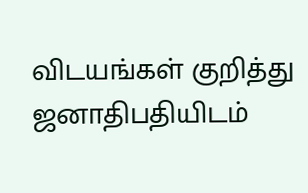விடயங்கள் குறித்து ஜனாதிபதியிடம்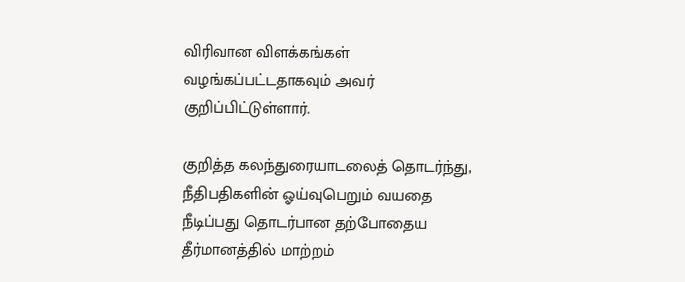விரிவான விளக்கங்கள் வழங்கப்பட்டதாகவும் அவர் குறிப்பிட்டுள்ளார்.

குறித்த கலந்துரையாடலைத் தொடர்ந்து, நீதிபதிகளின் ஓய்வுபெறும் வயதை நீடிப்பது தொடர்பான தற்போதைய தீர்மானத்தில் மாற்றம்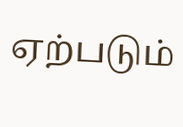ஏற்படும்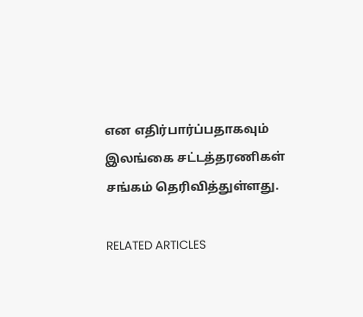என எதிர்பார்ப்பதாகவும் இலங்கை சட்டத்தரணிகள் சங்கம் தெரிவித்துள்ளது.

RELATED ARTICLES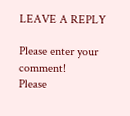LEAVE A REPLY

Please enter your comment!
Please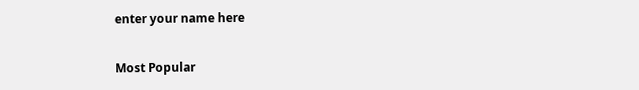enter your name here

Most Popular